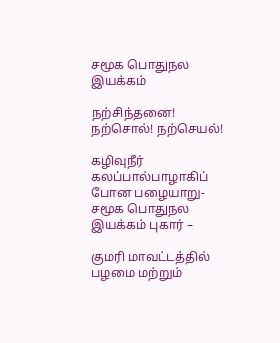சமூக பொதுநல இயக்கம்

நற்சிந்தனை! நற்சொல்! நற்செயல்!

கழிவுநீர் கலப்பால்பாழாகிப் போன பழையாறு-சமூக பொதுநல இயக்கம் புகார் –

குமரி மாவட்டத்தில் பழமை மற்றும்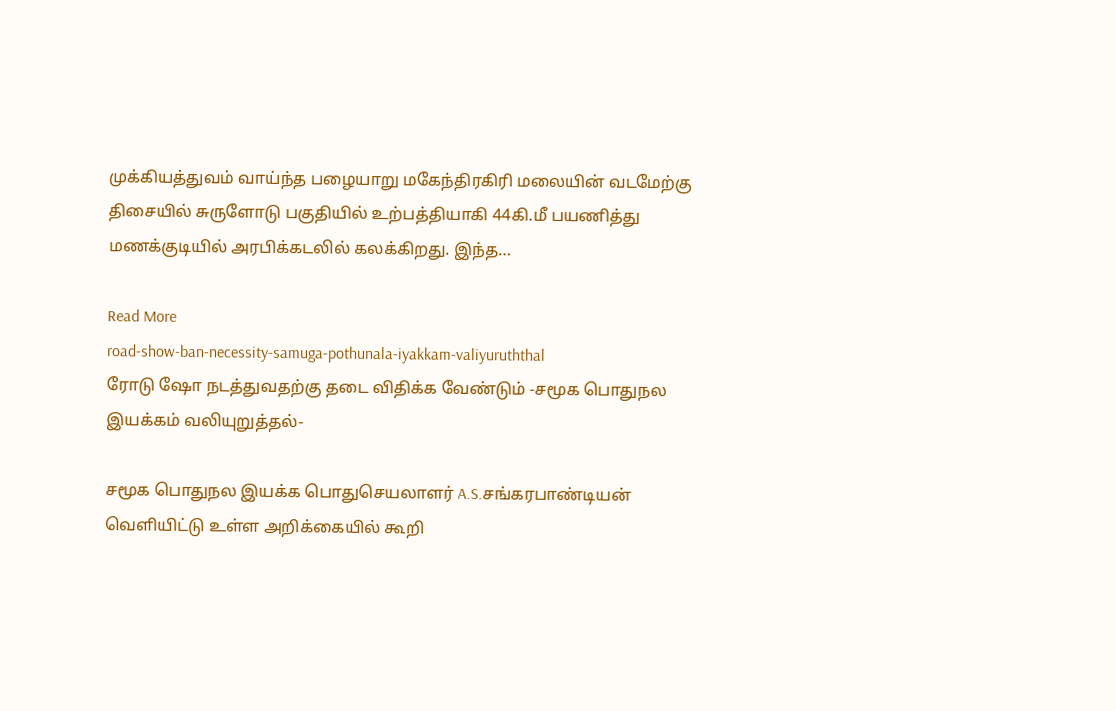முக்கியத்துவம் வாய்ந்த பழையாறு மகேந்திரகிரி மலையின் வடமேற்கு திசையில் சுருளோடு பகுதியில் உற்பத்தியாகி 44கி.மீ பயணித்து மணக்குடியில் அரபிக்கடலில் கலக்கிறது. இந்த…

Read More
road-show-ban-necessity-samuga-pothunala-iyakkam-valiyuruththal
ரோடு ஷோ நடத்துவதற்கு தடை விதிக்க வேண்டும் -சமூக பொதுநல இயக்கம் வலியுறுத்தல்-

சமூக பொதுநல இயக்க பொதுசெயலாளர் A.S.சங்கரபாண்டியன் வெளியிட்டு உள்ள அறிக்கையில் கூறி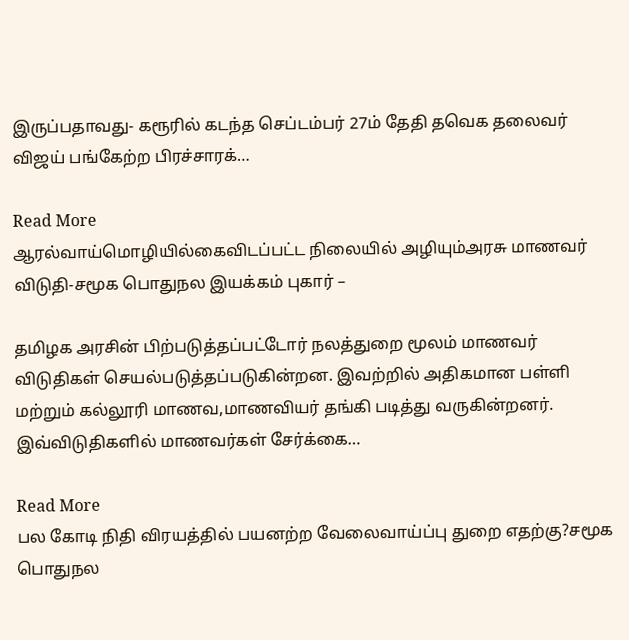இருப்பதாவது- கரூரில் கடந்த செப்டம்பர் 27ம் தேதி தவெக தலைவர் விஜய் பங்கேற்ற பிரச்சாரக்…

Read More
ஆரல்வாய்மொழியில்கைவிடப்பட்ட நிலையில் அழியும்அரசு மாணவர் விடுதி-சமூக பொதுநல இயக்கம் புகார் –

தமிழக அரசின் பிற்படுத்தப்பட்டோர் நலத்துறை மூலம் மாணவர் விடுதிகள் செயல்படுத்தப்படுகின்றன. இவற்றில் அதிகமான பள்ளி மற்றும் கல்லூரி மாணவ,மாணவியர் தங்கி படித்து வருகின்றனர். இவ்விடுதிகளில் மாணவர்கள் சேர்க்கை…

Read More
பல கோடி நிதி விரயத்தில் பயனற்ற வேலைவாய்ப்பு துறை எதற்கு?சமூக பொதுநல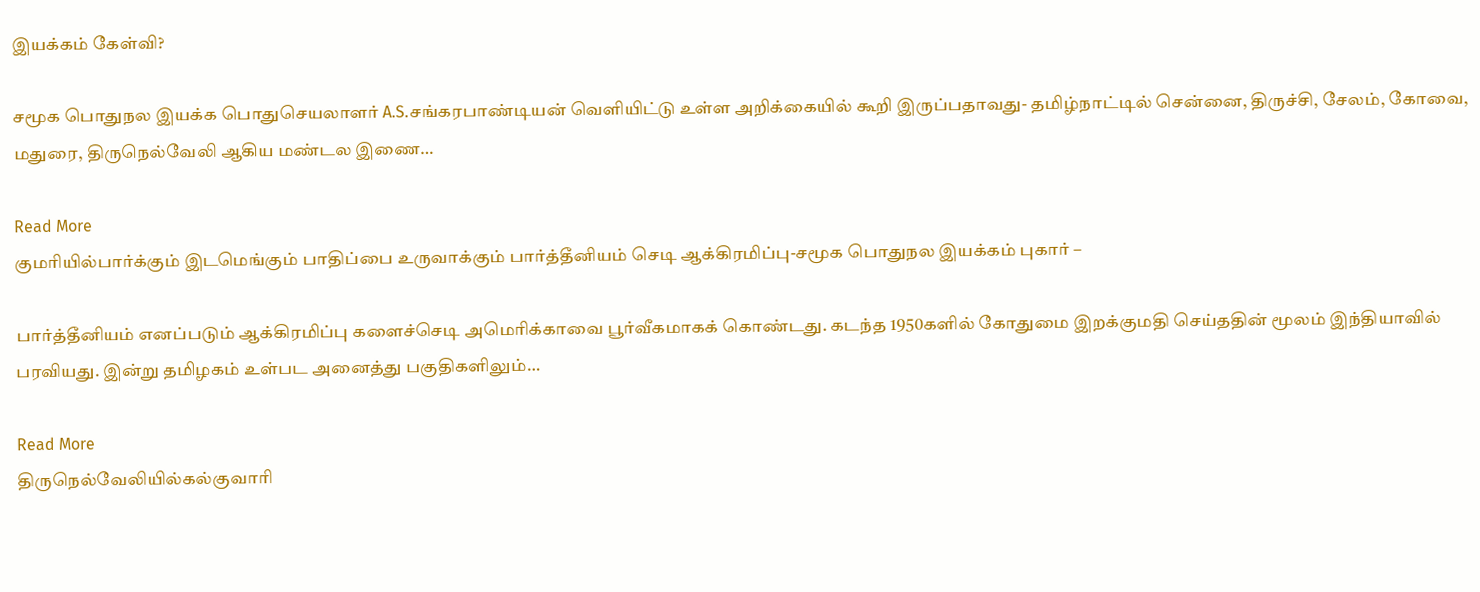இயக்கம் கேள்வி?

சமூக பொதுநல இயக்க பொதுசெயலாளர் A.S.சங்கரபாண்டியன் வெளியிட்டு உள்ள அறிக்கையில் கூறி இருப்பதாவது- தமிழ்நாட்டில் சென்னை, திருச்சி, சேலம், கோவை, மதுரை, திருநெல்வேலி ஆகிய மண்டல இணை…

Read More
குமரியில்பார்க்கும் இடமெங்கும் பாதிப்பை உருவாக்கும் பார்த்தீனியம் செடி ஆக்கிரமிப்பு-சமூக பொதுநல இயக்கம் புகார் –

பார்த்தீனியம் எனப்படும் ஆக்கிரமிப்பு களைச்செடி அமெரிக்காவை பூர்வீகமாகக் கொண்டது. கடந்த 1950களில் கோதுமை இறக்குமதி செய்ததின் மூலம் இந்தியாவில் பரவியது. இன்று தமிழகம் உள்பட அனைத்து பகுதிகளிலும்…

Read More
திருநெல்வேலியில்கல்குவாரி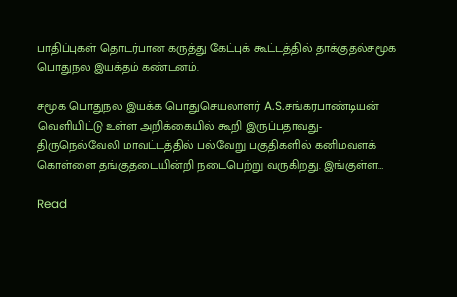பாதிப்புகள் தொடர்பான கருத்து கேட்புக் கூட்டத்தில் தாக்குதல்சமூக பொதுநல இயக்தம் கண்டனம்.

சமூக பொதுநல இயக்க பொதுசெயலாளர் A.S.சங்கரபாண்டியன் வெளியிட்டு உள்ள அறிக்கையில் கூறி இருப்பதாவது- திருநெல்வேலி மாவட்டத்தில் பல்வேறு பகுதிகளில் கனிமவளக் கொள்ளை தங்குதடையின்றி நடைபெற்று வருகிறது. இங்குள்ள…

Read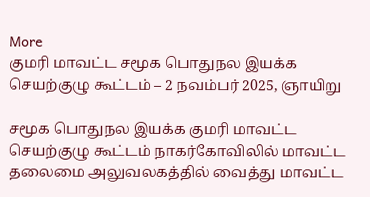More
குமரி மாவட்ட சமூக பொதுநல இயக்க செயற்குழு கூட்டம் – 2 நவம்பர் 2025, ஞாயிறு

சமூக பொதுநல இயக்க குமரி மாவட்ட செயற்குழு கூட்டம் நாகர்கோவிலில் மாவட்ட தலைமை அலுவலகத்தில் வைத்து மாவட்ட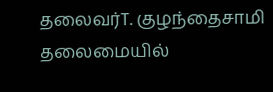தலைவர்T. குழந்தைசாமி தலைமையில்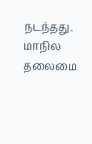நடந்தது. மாநில தலைமை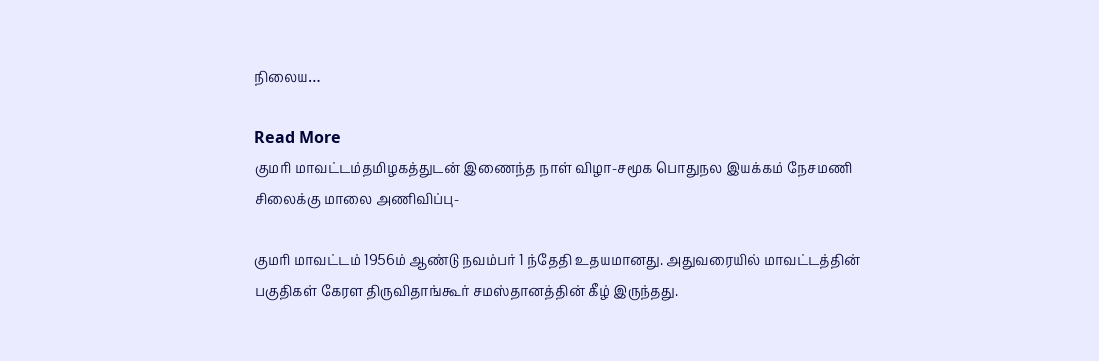நிலைய…

Read More
குமரி மாவட்டம்தமிழகத்துடன் இணைந்த நாள் விழா-சமூக பொதுநல இயக்கம் நேசமணி சிலைக்கு மாலை அணிவிப்பு-

குமரி மாவட்டம் 1956ம் ஆண்டு நவம்பர் 1 ந்தேதி உதயமானது. அதுவரையில் மாவட்டத்தின் பகுதிகள் கேரள திருவிதாங்கூர் சமஸ்தானத்தின் கீழ் இருந்தது.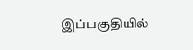இப்பகுதியில்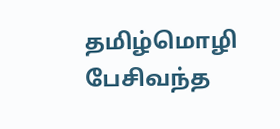தமிழ்மொழி பேசிவந்த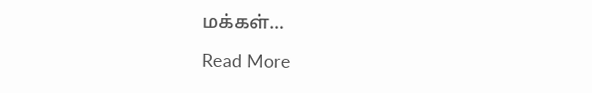மக்கள்…

Read More